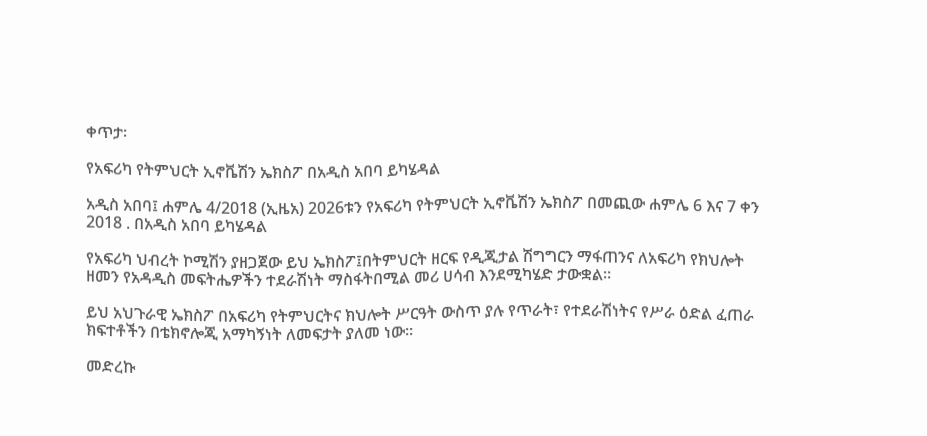ቀጥታ፡

የአፍሪካ የትምህርት ኢኖቬሽን ኤክስፖ በአዲስ አበባ ይካሄዳል

አዲስ አበባ፤ ሐምሌ 4/2018 (ኢዜአ) 2026ቱን የአፍሪካ የትምህርት ኢኖቬሽን ኤክስፖ በመጪው ሐምሌ 6 እና 7 ቀን 2018 . በአዲስ አበባ ይካሄዳል

የአፍሪካ ህብረት ኮሚሽን ያዘጋጀው ይህ ኤክስፖ፤በትምህርት ዘርፍ የዲጂታል ሽግግርን ማፋጠንና ለአፍሪካ የክህሎት ዘመን የአዳዲስ መፍትሔዎችን ተደራሽነት ማስፋትበሚል መሪ ሀሳብ እንደሚካሄድ ታውቋል።

ይህ አህጉራዊ ኤክስፖ በአፍሪካ የትምህርትና ክህሎት ሥርዓት ውስጥ ያሉ የጥራት፣ የተደራሽነትና የሥራ ዕድል ፈጠራ ክፍተቶችን በቴክኖሎጂ አማካኝነት ለመፍታት ያለመ ነው።

መድረኩ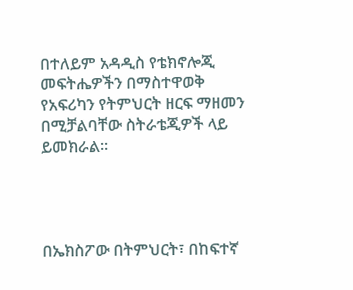በተለይም አዳዲስ የቴክኖሎጂ መፍትሔዎችን በማስተዋወቅ የአፍሪካን የትምህርት ዘርፍ ማዘመን በሚቻልባቸው ስትራቴጂዎች ላይ ይመክራል።




በኤክስፖው በትምህርት፣ በከፍተኛ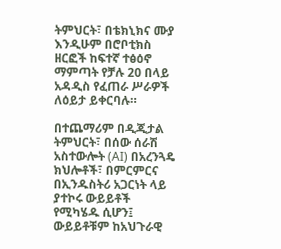ትምህርት፣ በቴክኒክና ሙያ እንዲሁም በሮቦቲክስ ዘርፎች ከፍተኛ ተፅዕኖ ማምጣት የቻሉ 20 በላይ አዳዲስ የፈጠራ ሥራዎች ለዕይታ ይቀርባሉ።

በተጨማሪም በዲጂታል ትምህርት፣ በሰው ሰራሽ አስተውሎት (AI) በአረንጓዴ ክህሎቶች፣ በምርምርና በኢንዱስትሪ አጋርነት ላይ ያተኮሩ ውይይቶች የሚካሄዱ ሲሆን፤ ውይይቶቹም ከአህጉራዊ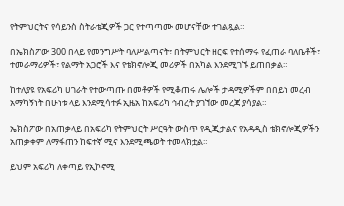የትምህርትና የሳይንስ ስትራቴጂዎች ጋር የተጣጣሙ መሆናቸው ተገልጿል።

በኤክስፖው 300 በላይ የመንግሥት ባለሥልጣናት፣ በትምህርት ዘርፍ የተሰማሩ የፈጠራ ባለቤቶች፣ ተመራማሪዎች፣ የልማት አጋሮች እና የቴክኖሎጂ መሪዎች በአካል እንደሚገኙ ይጠበቃል።

ከተለያዩ የአፍሪካ ሀገራት የተውጣጡ በመቶዎች የሚቆጠሩ ሌሎች ታዳሚዎችም በበይነ መረብ አማካኝነት በሁነቱ ላይ እንደሚሳተፉ ኢዜአ ከአፍሪካ ኅብረት ያገኘው መረጃ ያሳያል።

ኤክስፖው በአጠቃላይ በአፍሪካ የትምህርት ሥርዓት ውስጥ የዲጂታልና የአዳዲስ ቴክኖሎጂዎችን አጠቃቀም ለማፋጠን ከፍተኛ ሚና እንደሚጫወት ተመላክቷል።

ይህም አፍሪካ ለቀጣይ የኢኮኖሚ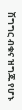ሽግግር ብቁና ዝግጁ የሆኑ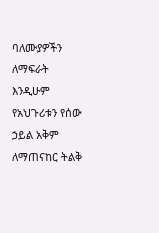ባለሙያዎችን ለማፍራት እንዲሁም የአህጉሪቱን የሰው ኃይል አቅም ለማጠናከር ትልቅ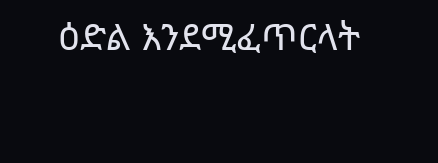ዕድል እንደሚፈጥርላት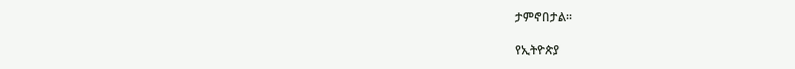ታምኖበታል።

የኢትዮጵያ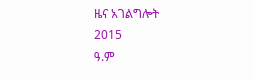ዜና አገልግሎት
2015
ዓ.ም